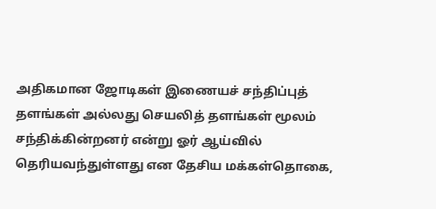அதிகமான ஜோடிகள் இணையச் சந்திப்புத் தளங்கள் அல்லது செயலித் தளங்கள் மூலம் சந்திக்கின்றனர் என்று ஓர் ஆய்வில் தெரியவந்துள்ளது என தேசிய மக்கள்தொகை,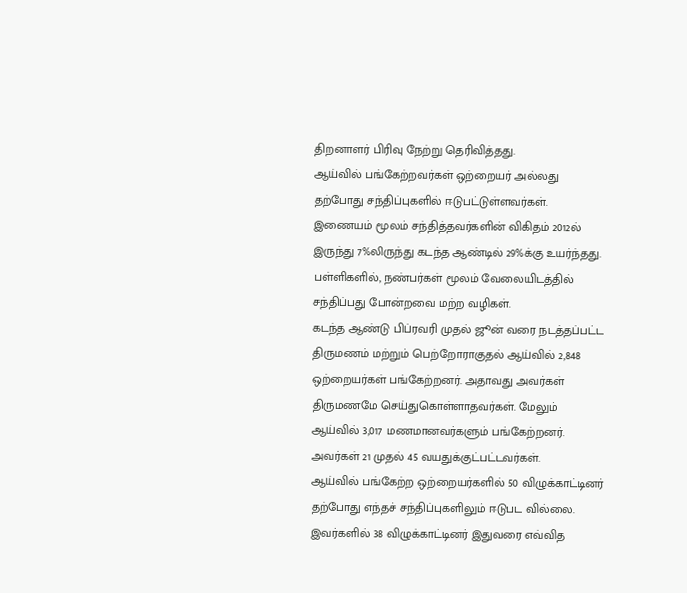திறனாளர் பிரிவு நேற்று தெரிவித்தது.
ஆய்வில் பங்கேற்றவர்கள் ஒற்றையர் அல்லது தற்போது சந்திப்புகளில் ஈடுபட்டுள்ளவர்கள். இணையம் மூலம் சந்தித்தவர்களின் விகிதம் 2012ல் இருந்து 7%லிருந்து கடந்த ஆண்டில் 29%க்கு உயர்ந்தது. பள்ளிகளில், நண்பர்கள் மூலம் வேலையிடத்தில் சந்திப்பது போன்றவை மற்ற வழிகள்.
கடந்த ஆண்டு பிப்ரவரி முதல் ஜூன் வரை நடத்தப்பட்ட திருமணம் மற்றும் பெற்றோராகுதல் ஆய்வில் 2,848 ஒற்றையர்கள் பங்கேற்றனர். அதாவது அவர்கள் திருமணமே செய்துகொள்ளாதவர்கள். மேலும் ஆய்வில் 3,017 மணமானவர்களும் பங்கேற்றனர். அவர்கள் 21 முதல் 45 வயதுக்குட்பட்டவர்கள்.
ஆய்வில் பங்கேற்ற ஒற்றையர்களில் 50 விழுக்காட்டினர் தற்போது எந்தச் சந்திப்புகளிலும் ஈடுபட வில்லை. இவர்களில் 38 விழுக்காட்டினர் இதுவரை எவ்வித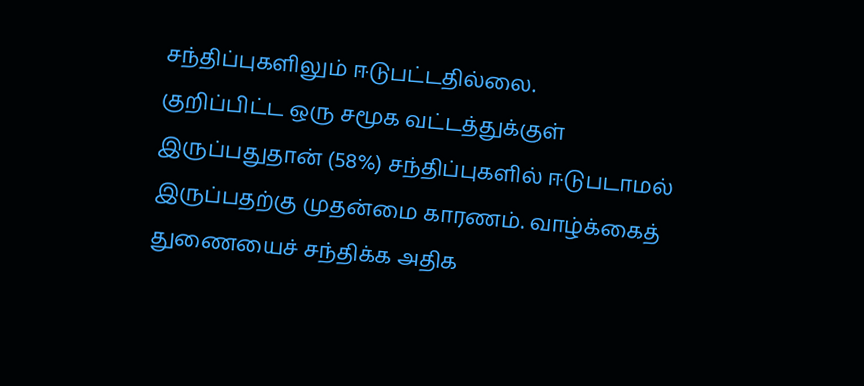சந்திப்புகளிலும் ஈடுபட்டதில்லை.
குறிப்பிட்ட ஒரு சமூக வட்டத்துக்குள் இருப்பதுதான் (58%) சந்திப்புகளில் ஈடுபடாமல் இருப்பதற்கு முதன்மை காரணம். வாழ்க்கைத் துணையைச் சந்திக்க அதிக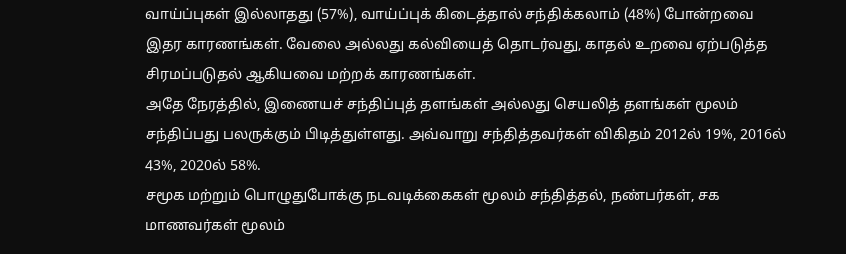வாய்ப்புகள் இல்லாதது (57%), வாய்ப்புக் கிடைத்தால் சந்திக்கலாம் (48%) போன்றவை இதர காரணங்கள். வேலை அல்லது கல்வியைத் தொடர்வது, காதல் உறவை ஏற்படுத்த சிரமப்படுதல் ஆகியவை மற்றக் காரணங்கள்.
அதே நேரத்தில், இணையச் சந்திப்புத் தளங்கள் அல்லது செயலித் தளங்கள் மூலம் சந்திப்பது பலருக்கும் பிடித்துள்ளது. அவ்வாறு சந்தித்தவர்கள் விகிதம் 2012ல் 19%, 2016ல் 43%, 2020ல் 58%.
சமூக மற்றும் பொழுதுபோக்கு நடவடிக்கைகள் மூலம் சந்தித்தல், நண்பர்கள், சக மாணவர்கள் மூலம்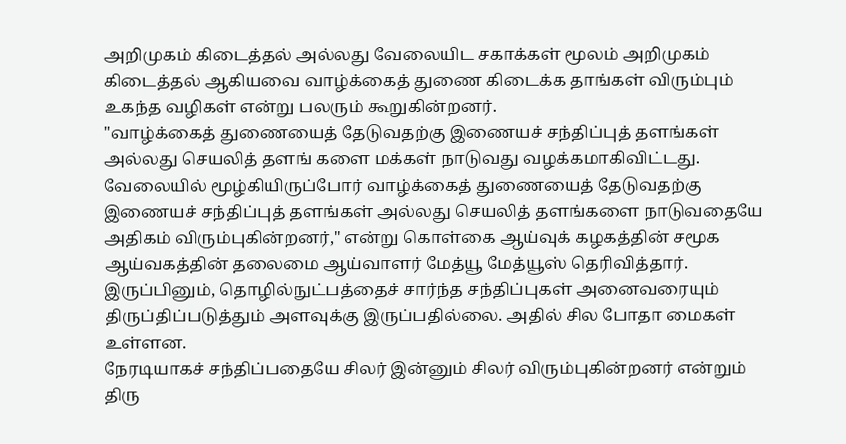அறிமுகம் கிடைத்தல் அல்லது வேலையிட சகாக்கள் மூலம் அறிமுகம் கிடைத்தல் ஆகியவை வாழ்க்கைத் துணை கிடைக்க தாங்கள் விரும்பும் உகந்த வழிகள் என்று பலரும் கூறுகின்றனர்.
"வாழ்க்கைத் துணையைத் தேடுவதற்கு இணையச் சந்திப்புத் தளங்கள் அல்லது செயலித் தளங் களை மக்கள் நாடுவது வழக்கமாகிவிட்டது. வேலையில் மூழ்கியிருப்போர் வாழ்க்கைத் துணையைத் தேடுவதற்கு இணையச் சந்திப்புத் தளங்கள் அல்லது செயலித் தளங்களை நாடுவதையே அதிகம் விரும்புகின்றனர்," என்று கொள்கை ஆய்வுக் கழகத்தின் சமூக ஆய்வகத்தின் தலைமை ஆய்வாளர் மேத்யூ மேத்யூஸ் தெரிவித்தார்.
இருப்பினும், தொழில்நுட்பத்தைச் சார்ந்த சந்திப்புகள் அனைவரையும் திருப்திப்படுத்தும் அளவுக்கு இருப்பதில்லை. அதில் சில போதா மைகள் உள்ளன.
நேரடியாகச் சந்திப்பதையே சிலர் இன்னும் சிலர் விரும்புகின்றனர் என்றும் திரு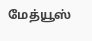மேத்யூஸ்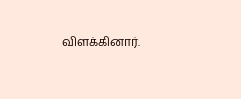விளக்கினார்.